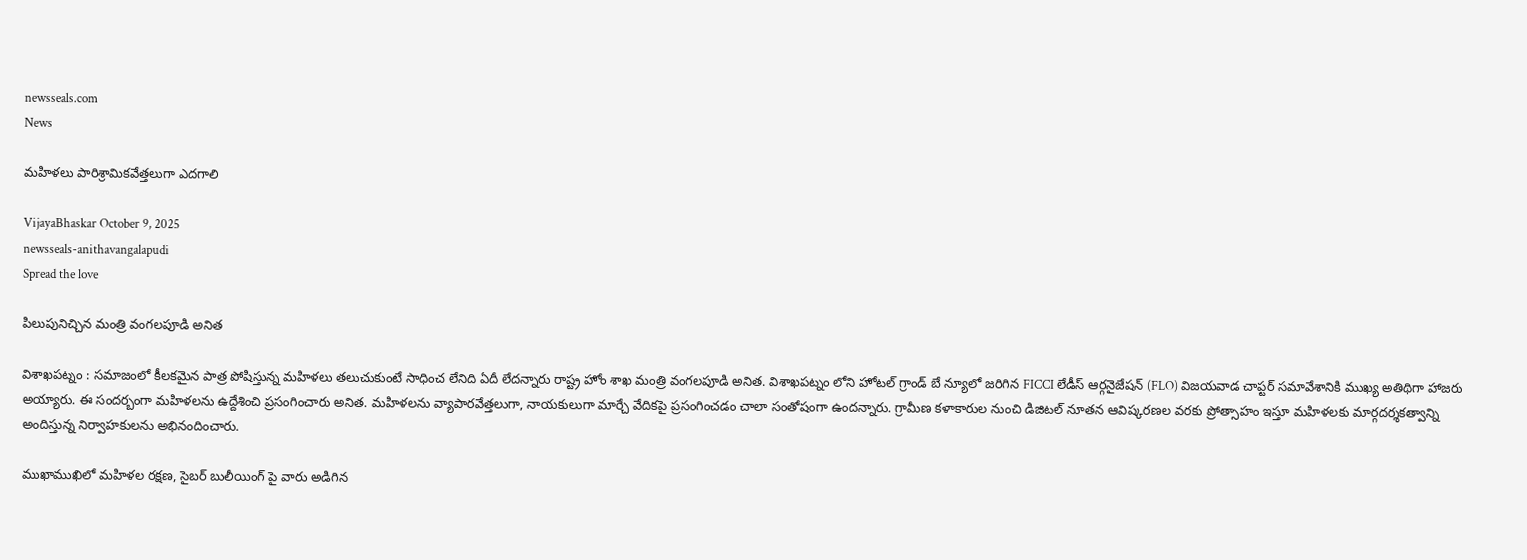newsseals.com
News

మ‌హిళ‌లు పారిశ్రామిక‌వేత్త‌లుగా ఎదగాలి

VijayaBhaskar October 9, 2025
newsseals-anithavangalapudi
Spread the love

పిలుపునిచ్చిన మంత్రి వంగ‌ల‌పూడి అనిత

విశాఖ‌ప‌ట్నం : స‌మాజంలో కీల‌క‌మైన పాత్ర పోషిస్తున్న మ‌హిళ‌లు త‌లుచుకుంటే సాధించ లేనిది ఏదీ లేద‌న్నారు రాష్ట్ర హోం శాఖ మంత్రి వంగ‌ల‌పూడి అనిత‌. విశాఖ‌ప‌ట్నం లోని హోటల్ గ్రాండ్ బే న్యూలో జరిగిన FICCI లేడీస్ ఆర్గనైజేషన్ (FLO) విజయవాడ చాప్టర్ సమావేశానికి ముఖ్య అతిథిగా హాజరు అయ్యారు. ఈ సంద‌ర్బంగా మ‌హిళ‌ల‌ను ఉద్దేశించి ప్ర‌సంగించారు అనిత‌. మహిళలను వ్యాపారవేత్తలుగా, నాయకులుగా మార్చే వేదికపై ప్రసంగించడం చాలా సంతోషంగా ఉంద‌న్నారు. గ్రామీణ కళాకారుల నుంచి డిజిటల్ నూతన ఆవిష్కరణల వరకు ప్రోత్సాహం ఇస్తూ మహిళలకు మార్గదర్శకత్వాన్ని అందిస్తున్న నిర్వాహకులను అభినందించారు.

ముఖాముఖిలో మహిళల రక్షణ, సైబర్ బులీయింగ్ పై వారు అడిగిన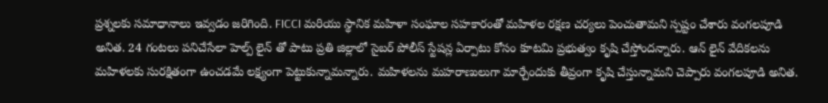ప్రశ్నలకు సమాధానాలు ఇవ్వడం జరిగింది. FICCI మరియు స్థానిక మహిళా సంఘాల సహకారంతో మహిళల రక్షణ చర్యలు పెంచుతామని స్ప‌ష్టం చేశారు వంగ‌ల‌పూడి అనిత‌. 24 గంటలు పనిచేసేలా హెల్ప్ లైన్ తో పాటు ప్రతి జిల్లాలో సైబర్ పోలీస్ స్టేషన్ల ఏర్పాటు కోసం కూటమి ప్రభుత్వం కృషి చేస్తోంద‌న్నారు. ఆన్ లైన్ వేదికలను మహిళలకు సురక్షితంగా ఉంచడమే లక్ష్యంగా పెట్టుకున్నామ‌న్నారు. మ‌హిళ‌ల‌ను మ‌హ‌రాణులుగా మార్చేందుకు తీవ్రంగా కృషి చేస్తున్నామని చెప్పారు వంగ‌ల‌పూడి అనిత‌.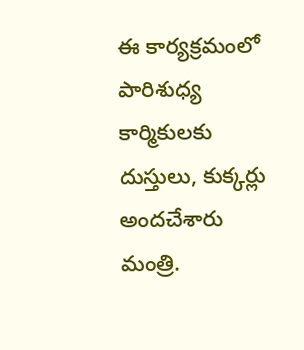ఈ కార్యక్రమంలో పారిశుధ్య కార్మికులకు దుస్తులు, కుక్కర్లు అందచేశారు మంత్రి.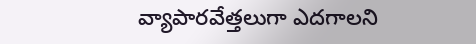వ్యాపార‌వేత్త‌లుగా ఎద‌గాల‌ని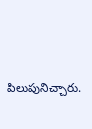పిలుపునిచ్చారు.